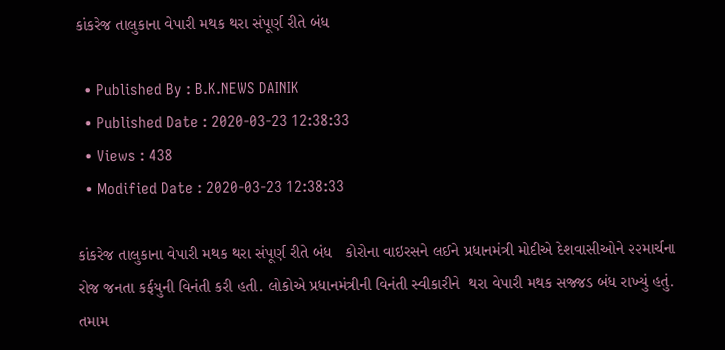કાંકરેજ તાલુકાના વેપારી મથક થરા સંપૂર્ણ રીતે બંધ

  • Published By : B.K.NEWS DAINIK
  • Published Date : 2020-03-23 12:38:33
  • Views : 438
  • Modified Date : 2020-03-23 12:38:33

કાંકરેજ તાલુકાના વેપારી મથક થરા સંપૂર્ણ રીતે બંધ   કોરોના વાઇરસને લઈને પ્રધાનમંત્રી મોદીએ દેશવાસીઓને ૨૨માર્ચના રોજ જનતા કર્ફયુની વિનંતી કરી હતી. લોકોએ પ્રધાનમંત્રીની વિનંતી સ્વીકારીને  થરા વેપારી મથક સજ્જડ બંધ રાખ્યું હતું.  તમામ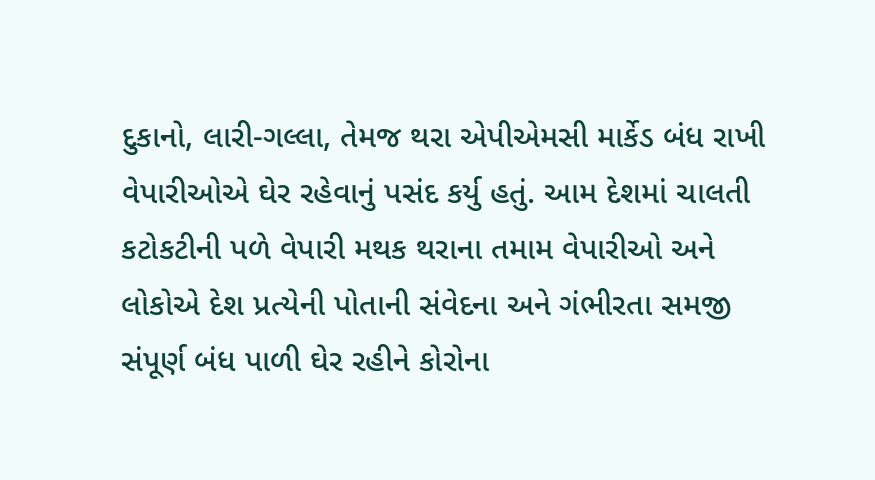દુકાનો, લારી-ગલ્લા, તેમજ થરા એપીએમસી માર્કેડ બંધ રાખી વેપારીઓએ ઘેર રહેવાનું પસંદ કર્યુ હતું. આમ દેશમાં ચાલતી કટોકટીની પળે વેપારી મથક થરાના તમામ વેપારીઓ અને લોકોએ દેશ પ્રત્યેની પોતાની સંવેદના અને ગંભીરતા સમજી સંપૂર્ણ બંધ પાળી ઘેર રહીને કોરોના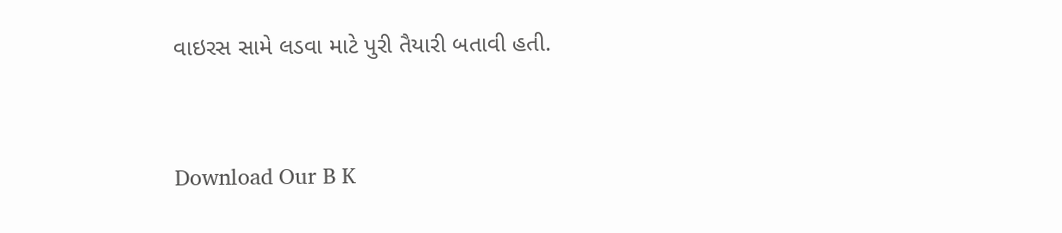વાઇરસ સામે લડવા માટે પુરી તૈયારી બતાવી હતી.



Download Our B K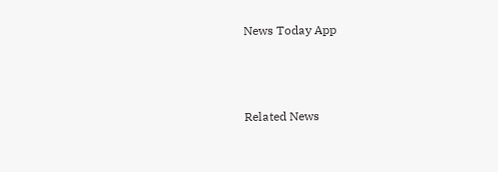News Today App



Related News